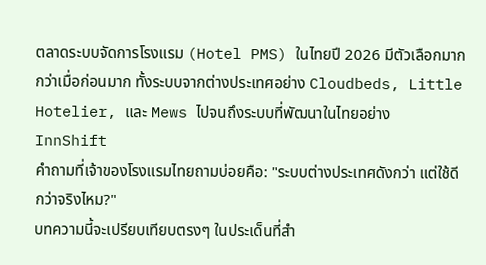ตลาดระบบจัดการโรงแรม (Hotel PMS) ในไทยปี 2026 มีตัวเลือกมากกว่าเมื่อก่อนมาก ทั้งระบบจากต่างประเทศอย่าง Cloudbeds, Little Hotelier, และ Mews ไปจนถึงระบบที่พัฒนาในไทยอย่าง InnShift
คำถามที่เจ้าของโรงแรมไทยถามบ่อยคือ: "ระบบต่างประเทศดังกว่า แต่ใช้ดีกว่าจริงไหม?"
บทความนี้จะเปรียบเทียบตรงๆ ในประเด็นที่สำ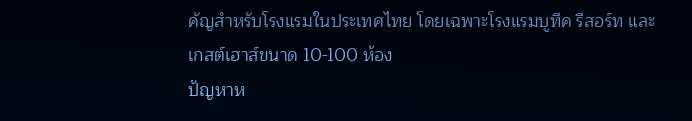คัญสำหรับโรงแรมในประเทศไทย โดยเฉพาะโรงแรมบูทีค รีสอร์ท และเกสต์เฮาส์ขนาด 10-100 ห้อง
ปัญหาห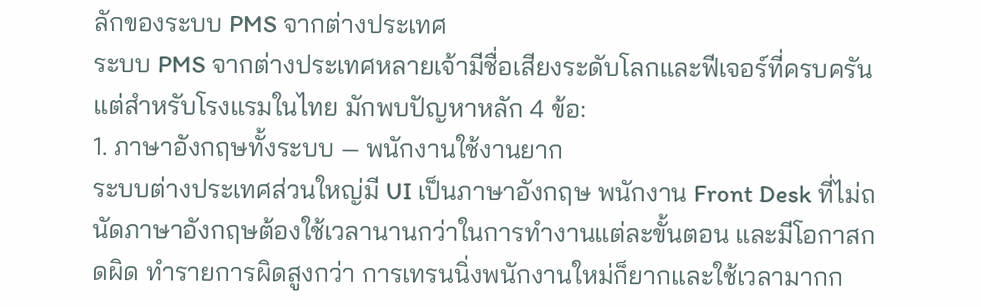ลักของระบบ PMS จากต่างประเทศ
ระบบ PMS จากต่างประเทศหลายเจ้ามีชื่อเสียงระดับโลกและฟีเจอร์ที่ครบครัน แต่สำหรับโรงแรมในไทย มักพบปัญหาหลัก 4 ข้อ:
1. ภาษาอังกฤษทั้งระบบ — พนักงานใช้งานยาก
ระบบต่างประเทศส่วนใหญ่มี UI เป็นภาษาอังกฤษ พนักงาน Front Desk ที่ไม่ถนัดภาษาอังกฤษต้องใช้เวลานานกว่าในการทำงานแต่ละขั้นตอน และมีโอกาสกดผิด ทำรายการผิดสูงกว่า การเทรนนิ่งพนักงานใหม่ก็ยากและใช้เวลามากก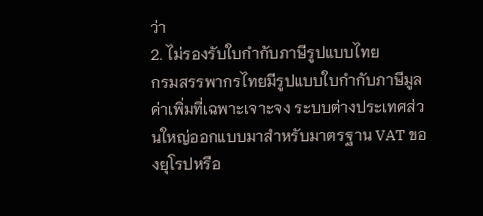ว่า
2. ไม่รองรับใบกำกับภาษีรูปแบบไทย
กรมสรรพากรไทยมีรูปแบบใบกำกับภาษีมูลค่าเพิ่มที่เฉพาะเจาะจง ระบบต่างประเทศส่วนใหญ่ออกแบบมาสำหรับมาตรฐาน VAT ของยุโรปหรือ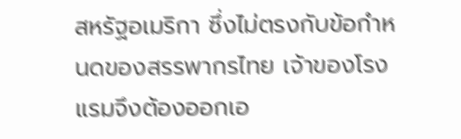สหรัฐอเมริกา ซึ่งไม่ตรงกับข้อกำหนดของสรรพากรไทย เจ้าของโรงแรมจึงต้องออกเอ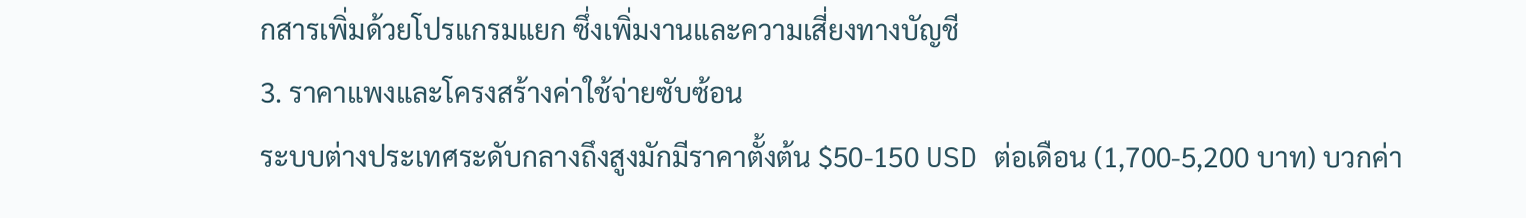กสารเพิ่มด้วยโปรแกรมแยก ซึ่งเพิ่มงานและความเสี่ยงทางบัญชี
3. ราคาแพงและโครงสร้างค่าใช้จ่ายซับซ้อน
ระบบต่างประเทศระดับกลางถึงสูงมักมีราคาตั้งต้น $50-150 USD ต่อเดือน (1,700-5,200 บาท) บวกค่า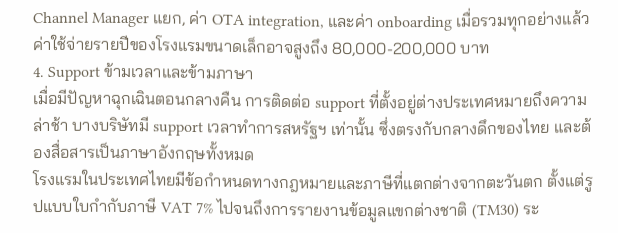Channel Manager แยก, ค่า OTA integration, และค่า onboarding เมื่อรวมทุกอย่างแล้ว ค่าใช้จ่ายรายปีของโรงแรมขนาดเล็กอาจสูงถึง 80,000-200,000 บาท
4. Support ข้ามเวลาและข้ามภาษา
เมื่อมีปัญหาฉุกเฉินตอนกลางคืน การติดต่อ support ที่ตั้งอยู่ต่างประเทศหมายถึงความล่าช้า บางบริษัทมี support เวลาทำการสหรัฐฯ เท่านั้น ซึ่งตรงกับกลางดึกของไทย และต้องสื่อสารเป็นภาษาอังกฤษทั้งหมด
โรงแรมในประเทศไทยมีข้อกำหนดทางกฎหมายและภาษีที่แตกต่างจากตะวันตก ตั้งแต่รูปแบบใบกำกับภาษี VAT 7% ไปจนถึงการรายงานข้อมูลแขกต่างชาติ (TM30) ระ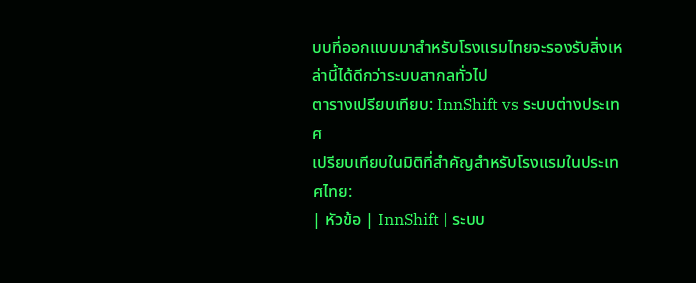บบที่ออกแบบมาสำหรับโรงแรมไทยจะรองรับสิ่งเหล่านี้ได้ดีกว่าระบบสากลทั่วไป
ตารางเปรียบเทียบ: InnShift vs ระบบต่างประเทศ
เปรียบเทียบในมิติที่สำคัญสำหรับโรงแรมในประเทศไทย:
| หัวข้อ | InnShift | ระบบ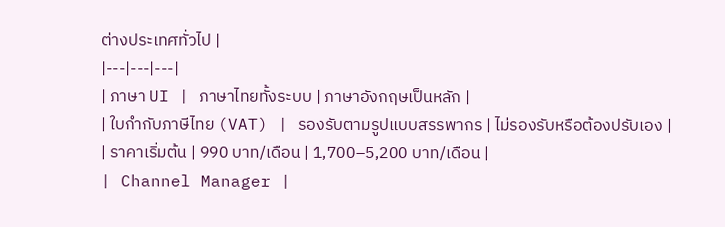ต่างประเทศทั่วไป |
|---|---|---|
| ภาษา UI | ภาษาไทยทั้งระบบ | ภาษาอังกฤษเป็นหลัก |
| ใบกำกับภาษีไทย (VAT) | รองรับตามรูปแบบสรรพากร | ไม่รองรับหรือต้องปรับเอง |
| ราคาเริ่มต้น | 990 บาท/เดือน | 1,700–5,200 บาท/เดือน |
| Channel Manager |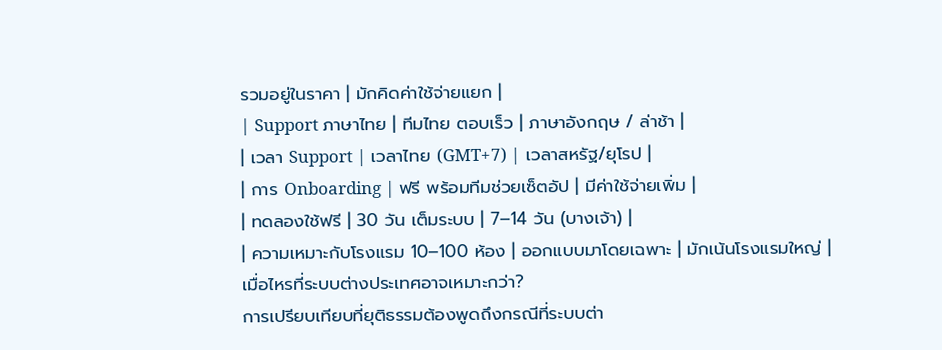รวมอยู่ในราคา | มักคิดค่าใช้จ่ายแยก |
| Support ภาษาไทย | ทีมไทย ตอบเร็ว | ภาษาอังกฤษ / ล่าช้า |
| เวลา Support | เวลาไทย (GMT+7) | เวลาสหรัฐ/ยุโรป |
| การ Onboarding | ฟรี พร้อมทีมช่วยเซ็ตอัป | มีค่าใช้จ่ายเพิ่ม |
| ทดลองใช้ฟรี | 30 วัน เต็มระบบ | 7–14 วัน (บางเจ้า) |
| ความเหมาะกับโรงแรม 10–100 ห้อง | ออกแบบมาโดยเฉพาะ | มักเน้นโรงแรมใหญ่ |
เมื่อไหรที่ระบบต่างประเทศอาจเหมาะกว่า?
การเปรียบเทียบที่ยุติธรรมต้องพูดถึงกรณีที่ระบบต่า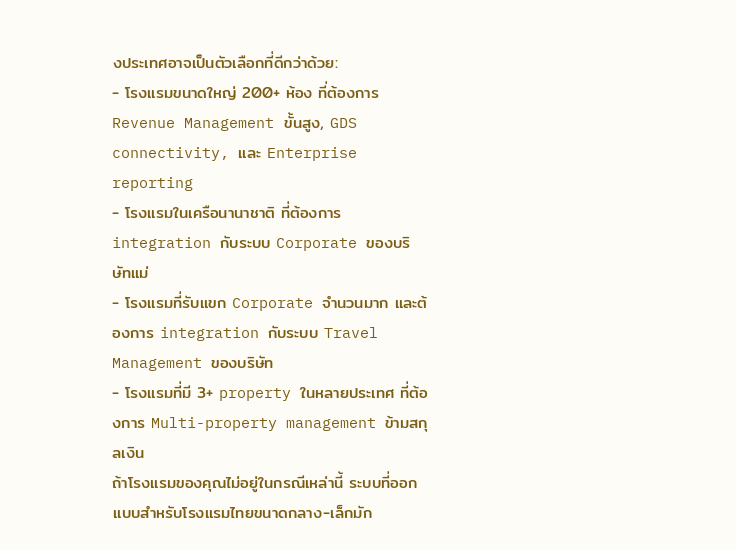งประเทศอาจเป็นตัวเลือกที่ดีกว่าด้วย:
- โรงแรมขนาดใหญ่ 200+ ห้อง ที่ต้องการ Revenue Management ขั้นสูง, GDS connectivity, และ Enterprise reporting
- โรงแรมในเครือนานาชาติ ที่ต้องการ integration กับระบบ Corporate ของบริษัทแม่
- โรงแรมที่รับแขก Corporate จำนวนมาก และต้องการ integration กับระบบ Travel Management ของบริษัท
- โรงแรมที่มี 3+ property ในหลายประเทศ ที่ต้องการ Multi-property management ข้ามสกุลเงิน
ถ้าโรงแรมของคุณไม่อยู่ในกรณีเหล่านี้ ระบบที่ออกแบบสำหรับโรงแรมไทยขนาดกลาง-เล็กมัก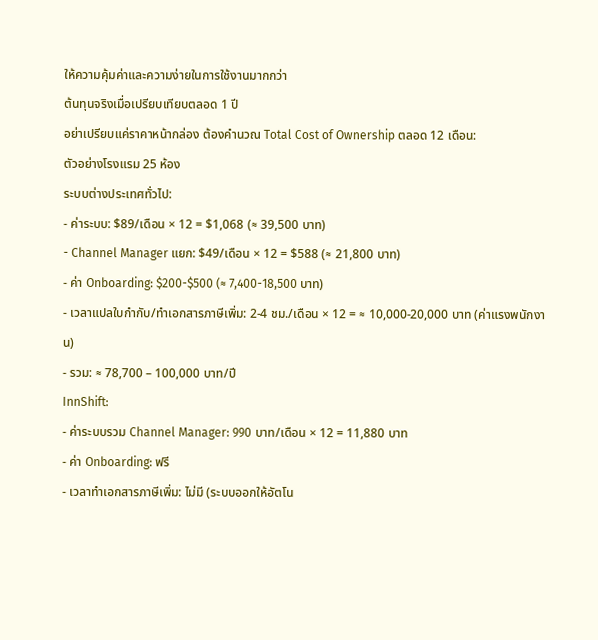ให้ความคุ้มค่าและความง่ายในการใช้งานมากกว่า
ต้นทุนจริงเมื่อเปรียบเทียบตลอด 1 ปี
อย่าเปรียบแค่ราคาหน้ากล่อง ต้องคำนวณ Total Cost of Ownership ตลอด 12 เดือน:
ตัวอย่างโรงแรม 25 ห้อง
ระบบต่างประเทศทั่วไป:
- ค่าระบบ: $89/เดือน × 12 = $1,068 (≈ 39,500 บาท)
- Channel Manager แยก: $49/เดือน × 12 = $588 (≈ 21,800 บาท)
- ค่า Onboarding: $200-$500 (≈ 7,400-18,500 บาท)
- เวลาแปลใบกำกับ/ทำเอกสารภาษีเพิ่ม: 2-4 ชม./เดือน × 12 = ≈ 10,000-20,000 บาท (ค่าแรงพนักงาน)
- รวม: ≈ 78,700 – 100,000 บาท/ปี
InnShift:
- ค่าระบบรวม Channel Manager: 990 บาท/เดือน × 12 = 11,880 บาท
- ค่า Onboarding: ฟรี
- เวลาทำเอกสารภาษีเพิ่ม: ไม่มี (ระบบออกให้อัตโน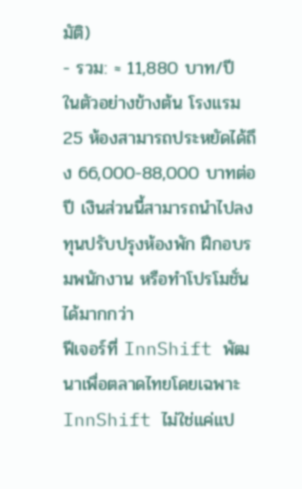มัติ)
- รวม: ≈ 11,880 บาท/ปี
ในตัวอย่างข้างต้น โรงแรม 25 ห้องสามารถประหยัดได้ถึง 66,000-88,000 บาทต่อปี เงินส่วนนี้สามารถนำไปลงทุนปรับปรุงห้องพัก ฝึกอบรมพนักงาน หรือทำโปรโมชั่นได้มากกว่า
ฟีเจอร์ที่ InnShift พัฒนาเพื่อตลาดไทยโดยเฉพาะ
InnShift ไม่ใช่แค่แป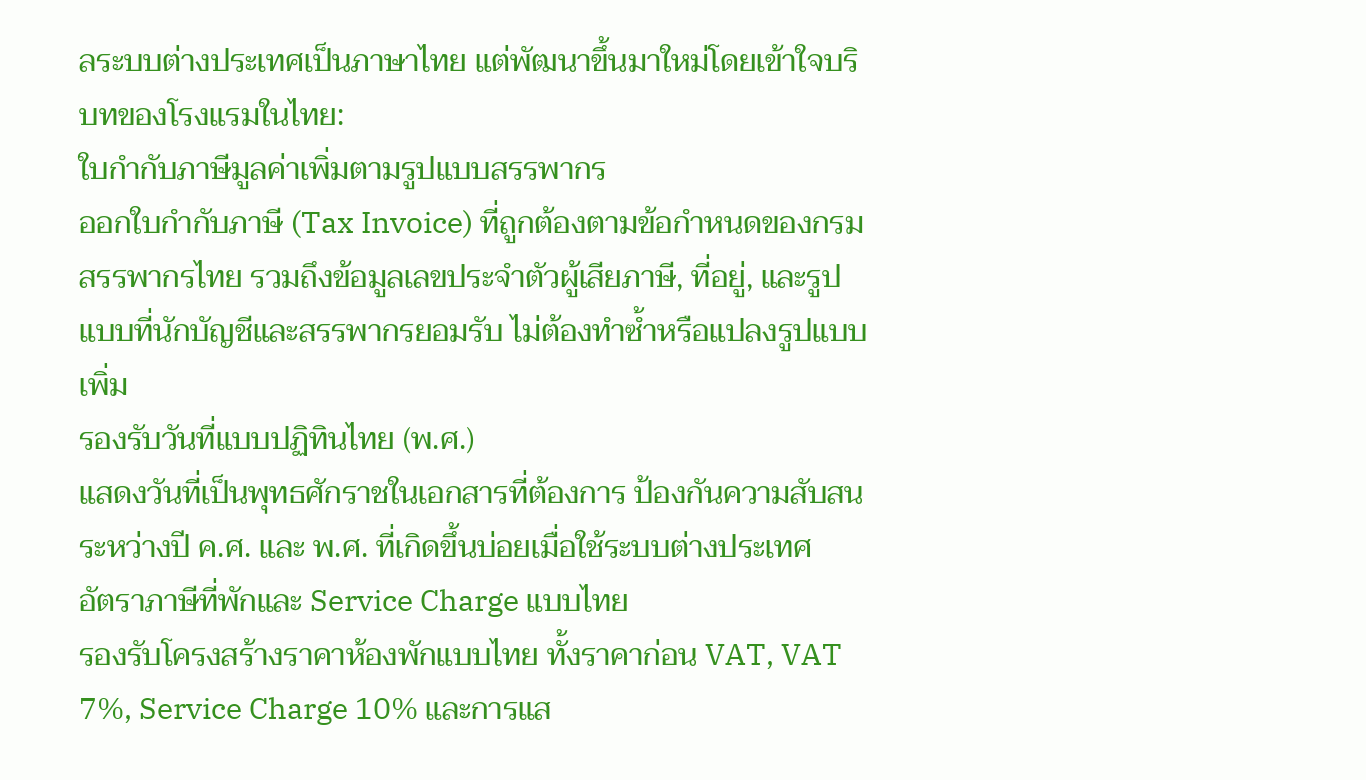ลระบบต่างประเทศเป็นภาษาไทย แต่พัฒนาขึ้นมาใหม่โดยเข้าใจบริบทของโรงแรมในไทย:
ใบกำกับภาษีมูลค่าเพิ่มตามรูปแบบสรรพากร
ออกใบกำกับภาษี (Tax Invoice) ที่ถูกต้องตามข้อกำหนดของกรมสรรพากรไทย รวมถึงข้อมูลเลขประจำตัวผู้เสียภาษี, ที่อยู่, และรูปแบบที่นักบัญชีและสรรพากรยอมรับ ไม่ต้องทำซ้ำหรือแปลงรูปแบบเพิ่ม
รองรับวันที่แบบปฏิทินไทย (พ.ศ.)
แสดงวันที่เป็นพุทธศักราชในเอกสารที่ต้องการ ป้องกันความสับสนระหว่างปี ค.ศ. และ พ.ศ. ที่เกิดขึ้นบ่อยเมื่อใช้ระบบต่างประเทศ
อัตราภาษีที่พักและ Service Charge แบบไทย
รองรับโครงสร้างราคาห้องพักแบบไทย ทั้งราคาก่อน VAT, VAT 7%, Service Charge 10% และการแส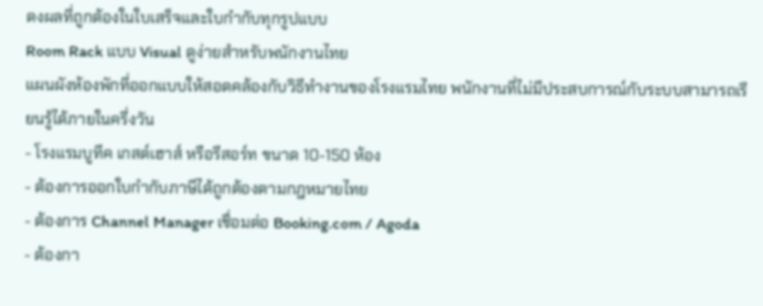ดงผลที่ถูกต้องในใบเสร็จและใบกำกับทุกรูปแบบ
Room Rack แบบ Visual ดูง่ายสำหรับพนักงานไทย
แผนผังห้องพักที่ออกแบบให้สอดคล้องกับวิธีทำงานของโรงแรมไทย พนักงานที่ไม่มีประสบการณ์กับระบบสามารถเรียนรู้ได้ภายในครึ่งวัน
- โรงแรมบูทีค เกสต์เฮาส์ หรือรีสอร์ท ขนาด 10-150 ห้อง
- ต้องการออกใบกำกับภาษีได้ถูกต้องตามกฎหมายไทย
- ต้องการ Channel Manager เชื่อมต่อ Booking.com / Agoda
- ต้องกา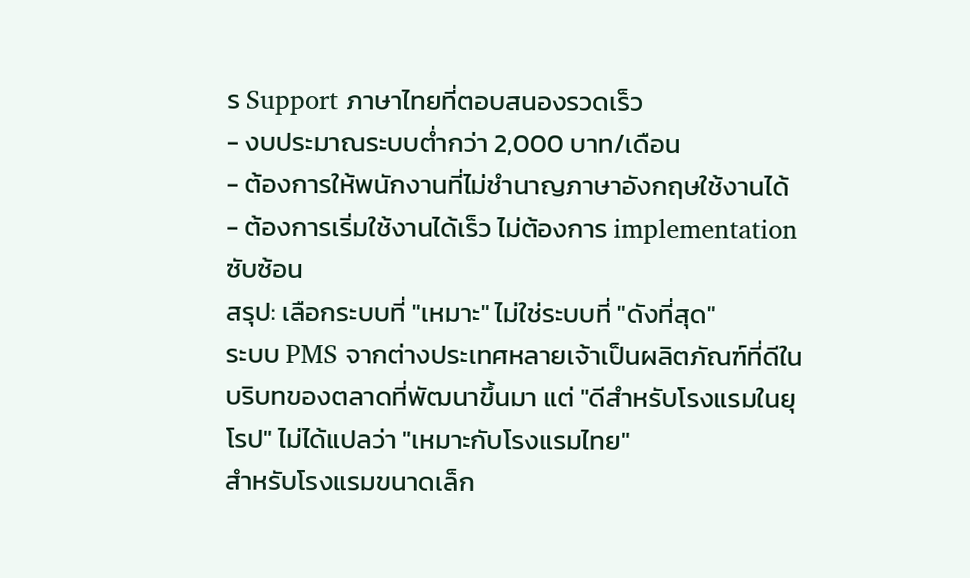ร Support ภาษาไทยที่ตอบสนองรวดเร็ว
- งบประมาณระบบต่ำกว่า 2,000 บาท/เดือน
- ต้องการให้พนักงานที่ไม่ชำนาญภาษาอังกฤษใช้งานได้
- ต้องการเริ่มใช้งานได้เร็ว ไม่ต้องการ implementation ซับซ้อน
สรุป: เลือกระบบที่ "เหมาะ" ไม่ใช่ระบบที่ "ดังที่สุด"
ระบบ PMS จากต่างประเทศหลายเจ้าเป็นผลิตภัณฑ์ที่ดีในบริบทของตลาดที่พัฒนาขึ้นมา แต่ "ดีสำหรับโรงแรมในยุโรป" ไม่ได้แปลว่า "เหมาะกับโรงแรมไทย"
สำหรับโรงแรมขนาดเล็ก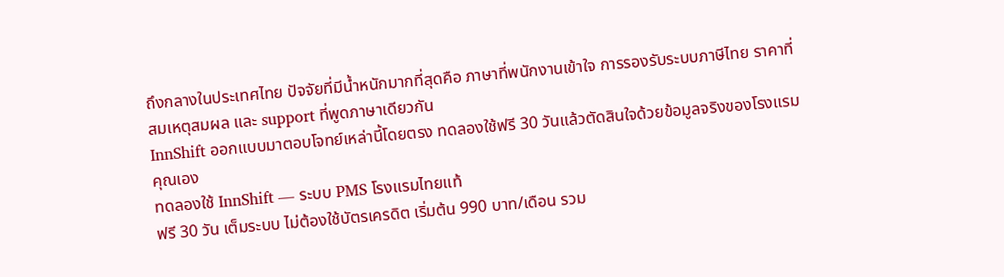ถึงกลางในประเทศไทย ปัจจัยที่มีน้ำหนักมากที่สุดคือ ภาษาที่พนักงานเข้าใจ การรองรับระบบภาษีไทย ราคาที่สมเหตุสมผล และ support ที่พูดภาษาเดียวกัน
InnShift ออกแบบมาตอบโจทย์เหล่านี้โดยตรง ทดลองใช้ฟรี 30 วันแล้วตัดสินใจด้วยข้อมูลจริงของโรงแรมคุณเอง
ทดลองใช้ InnShift — ระบบ PMS โรงแรมไทยแท้
ฟรี 30 วัน เต็มระบบ ไม่ต้องใช้บัตรเครดิต เริ่มต้น 990 บาท/เดือน รวม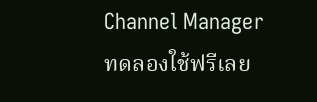Channel Manager
ทดลองใช้ฟรีเลย